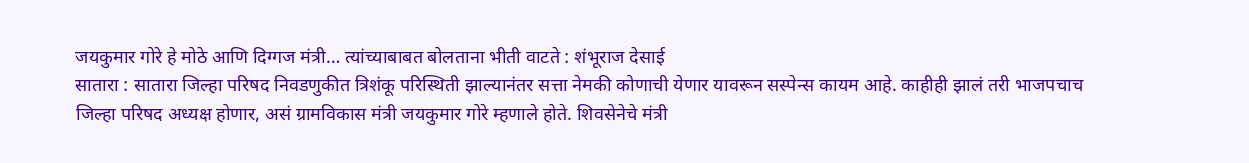जयकुमार गोरे हे मोठे आणि दिग्गज मंत्री… त्यांच्याबाबत बोलताना भीती वाटते : शंभूराज देसाई
सातारा : सातारा जिल्हा परिषद निवडणुकीत त्रिशंकू परिस्थिती झाल्यानंतर सत्ता नेमकी कोणाची येणार यावरून सस्पेन्स कायम आहे. काहीही झालं तरी भाजपचाच जिल्हा परिषद अध्यक्ष होणार, असं ग्रामविकास मंत्री जयकुमार गोरे म्हणाले होते. शिवसेनेचे मंत्री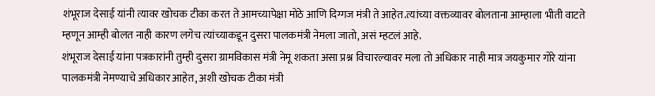शंभूराज देसाई यांनी त्यावर खोचक टीका करत ते आमच्यापेक्षा मोठे आणि दिग्गज मंत्री ते आहेत.त्यांच्या वक्तव्यावर बोलताना आम्हाला भीती वाटते म्हणून आम्ही बोलत नाही कारण लगेच त्यांच्याकडून दुसरा पालकमंत्री नेमला जातो, असं म्हटलं आहे.
शंभूराज देसाई यांना पत्रकारांनी तुम्ही दुसरा ग्रामविकास मंत्री नेमू शकता असा प्रश्न विचारल्यावर मला तो अधिकार नाही मात्र जयकुमार गोरे यांना पालकमंत्री नेमण्याचे अधिकार आहेत, अशी खोचक टीका मंत्री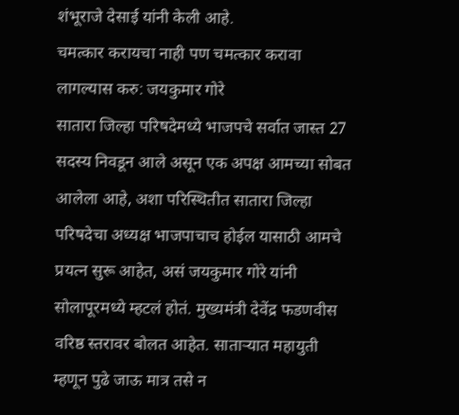शंभूराजे देसाई यांनी केली आहे.
चमत्कार करायचा नाही पण चमत्कार करावा लागल्यास करु: जयकुमार गोरे
सातारा जिल्हा परिषदेमध्ये भाजपचे सर्वात जास्त 27 सदस्य निवडून आले असून एक अपक्ष आमच्या सोबत आलेला आहे, अशा परिस्थितीत सातारा जिल्हा परिषदेचा अध्यक्ष भाजपाचाच होईल यासाठी आमचे प्रयत्न सुरू आहेत, असं जयकुमार गोरे यांनी सोलापूरमध्ये म्हटलं होतं. मुख्यमंत्री देवेंद्र फडणवीस वरिष्ठ स्तरावर बोलत आहेत. साताऱ्यात महायुती म्हणून पुढे जाऊ मात्र तसे न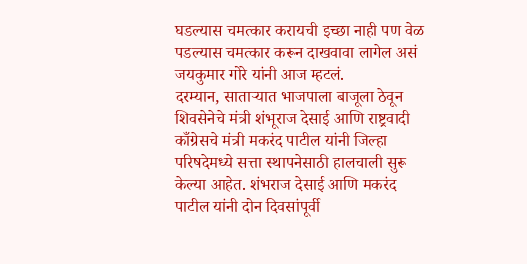घडल्यास चमत्कार करायची इच्छा नाही पण वेळ पडल्यास चमत्कार करून दाखवावा लागेल असं जयकुमार गोरे यांनी आज म्हटलं.
दरम्यान, साताऱ्यात भाजपाला बाजूला ठेवून शिवसेनेचे मंत्री शंभूराज देसाई आणि राष्ट्रवादी काँग्रेसचे मंत्री मकरंद पाटील यांनी जिल्हा परिषदेमध्ये सत्ता स्थापनेसाठी हालचाली सुरू केल्या आहेत. शंभराज देसाई आणि मकरंद पाटील यांनी दोन दिवसांपूर्वी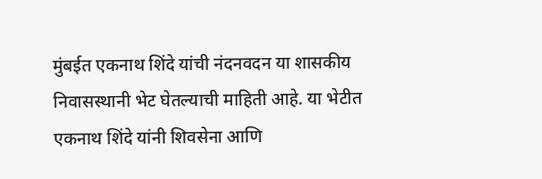मुंबईत एकनाथ शिंदे यांची नंदनवदन या शासकीय निवासस्थानी भेट घेतल्याची माहिती आहे. या भेटीत एकनाथ शिंदे यांनी शिवसेना आणि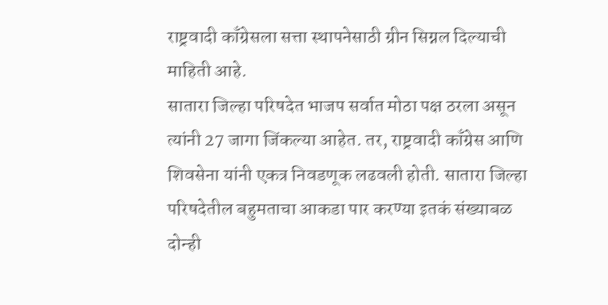राष्ट्रवादी काँग्रेसला सत्ता स्थापनेसाठी ग्रीन सिग्नल दिल्याची माहिती आहे.
सातारा जिल्हा परिषदेत भाजप सर्वात मोठा पक्ष ठरला असून त्यांनी 27 जागा जिंकल्या आहेत. तर, राष्ट्रवादी काँग्रेस आणि शिवसेना यांनी एकत्र निवडणूक लढवली होती. सातारा जिल्हा परिषदेतील बहुमताचा आकडा पार करण्या इतकं संख्याबळ दोन्ही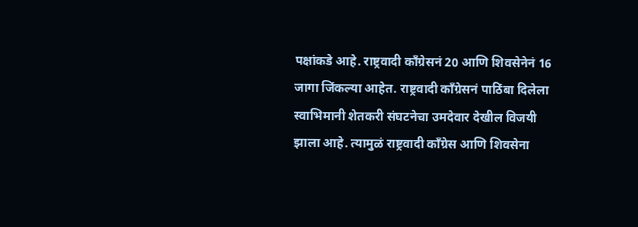पक्षांकडे आहे. राष्ट्रवादी काँग्रेसनं 20 आणि शिवसेनेनं 16 जागा जिंकल्या आहेत. राष्ट्रवादी काँग्रेसनं पाठिंबा दिलेला स्वाभिमानी शेतकरी संघटनेचा उमदेवार देखील विजयी झाला आहे. त्यामुळं राष्ट्रवादी काँग्रेस आणि शिवसेना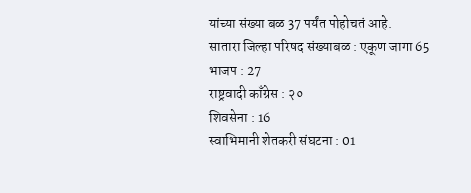यांच्या संख्या बळ 37 पर्यंत पोहोचतं आहे.
सातारा जिल्हा परिषद संख्याबळ : एकूण जागा 65
भाजप : 27
राष्ट्रवादी काँग्रेस : २०
शिवसेना : 16
स्वाभिमानी शेतकरी संघटना : 01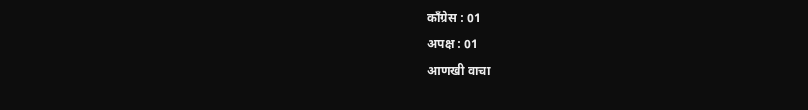काँग्रेस : 01
अपक्ष : 01
आणखी वाचा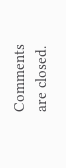Comments are closed.